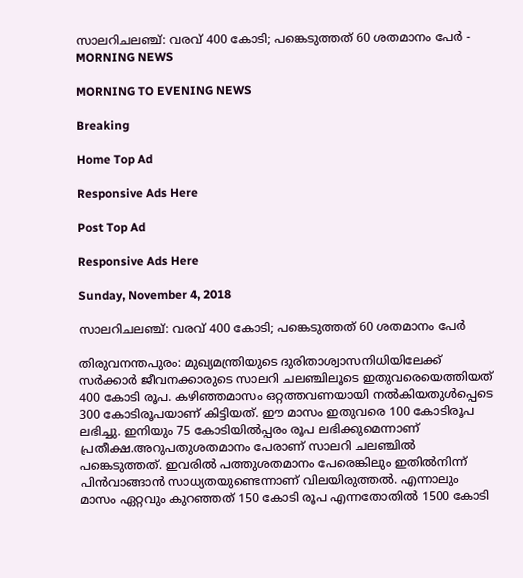സാലറിചലഞ്ച്: വരവ് 400 കോടി; പങ്കെടുത്തത് 60 ശതമാനം പേർ - MORNING NEWS

MORNING TO EVENING NEWS

Breaking

Home Top Ad

Responsive Ads Here

Post Top Ad

Responsive Ads Here

Sunday, November 4, 2018

സാലറിചലഞ്ച്: വരവ് 400 കോടി; പങ്കെടുത്തത് 60 ശതമാനം പേർ

തിരുവനന്തപുരം: മുഖ്യമന്ത്രിയുടെ ദുരിതാശ്വാസനിധിയിലേക്ക് സർക്കാർ ജീവനക്കാരുടെ സാലറി ചലഞ്ചിലൂടെ ഇതുവരെയെത്തിയത് 400 കോടി രൂപ. കഴിഞ്ഞമാസം ഒറ്റത്തവണയായി നൽകിയതുൾപ്പെടെ 300 കോടിരൂപയാണ് കിട്ടിയത്. ഈ മാസം ഇതുവരെ 100 കോടിരൂപ ലഭിച്ചു. ഇനിയും 75 കോടിയിൽപ്പരം രൂപ ലഭിക്കുമെന്നാണ് പ്രതീക്ഷ.അറുപതുശതമാനം പേരാണ് സാലറി ചലഞ്ചിൽ പങ്കെടുത്തത്. ഇവരിൽ പത്തുശതമാനം പേരെങ്കിലും ഇതിൽനിന്ന് പിൻവാങ്ങാൻ സാധ്യതയുണ്ടെന്നാണ് വിലയിരുത്തൽ. എന്നാലും മാസം ഏറ്റവും കുറഞ്ഞത് 150 കോടി രൂപ എന്നതോതിൽ 1500 കോടി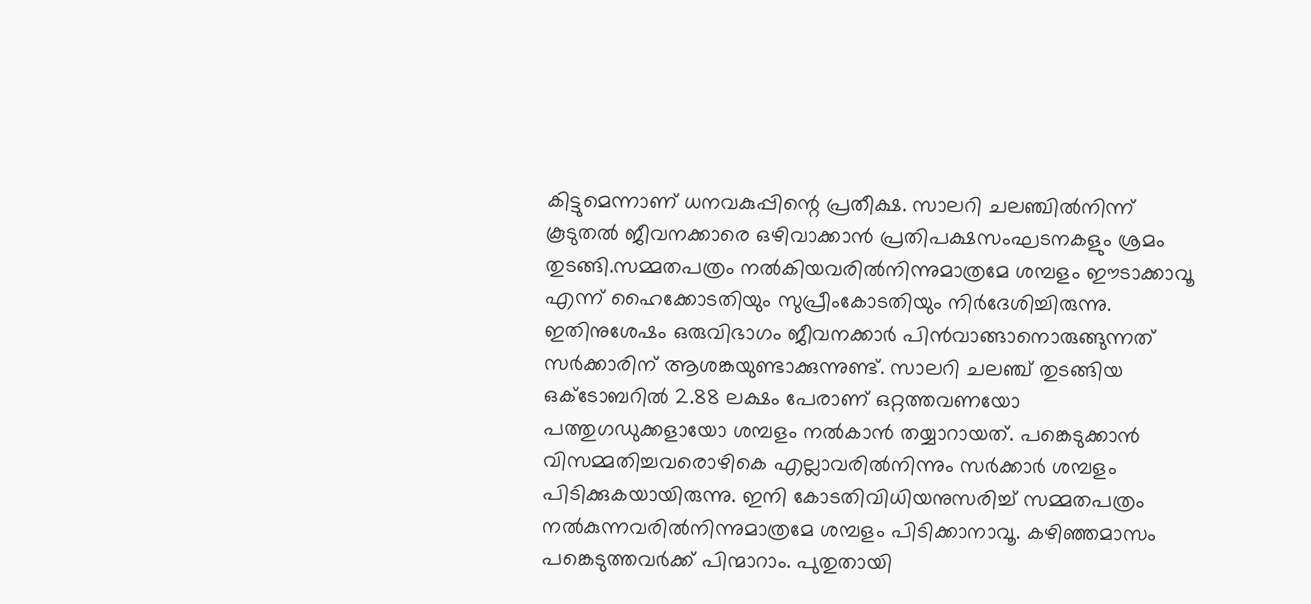കിട്ടുമെന്നാണ് ധനവകുപ്പിന്റെ പ്രതീക്ഷ. സാലറി ചലഞ്ചിൽനിന്ന് കൂടുതൽ ജീവനക്കാരെ ഒഴിവാക്കാൻ പ്രതിപക്ഷസംഘടനകളും ശ്രമം തുടങ്ങി.സമ്മതപത്രം നൽകിയവരിൽനിന്നുമാത്രമേ ശമ്പളം ഈടാക്കാവൂ എന്ന് ഹൈക്കോടതിയും സുപ്രീംകോടതിയും നിർദേശിച്ചിരുന്നു. ഇതിനുശേഷം ഒരുവിഭാഗം ജീവനക്കാർ പിൻവാങ്ങാനൊരുങ്ങുന്നത് സർക്കാരിന് ആശങ്കയുണ്ടാക്കുന്നുണ്ട്. സാലറി ചലഞ്ച് തുടങ്ങിയ ഒക്ടോബറിൽ 2.88 ലക്ഷം പേരാണ് ഒറ്റത്തവണയോ പത്തുഗഡുക്കളായോ ശമ്പളം നൽകാൻ തയ്യാറായത്. പങ്കെടുക്കാൻ വിസമ്മതിച്ചവരൊഴികെ എല്ലാവരിൽനിന്നും സർക്കാർ ശമ്പളം പിടിക്കുകയായിരുന്നു. ഇനി കോടതിവിധിയനുസരിച്ച് സമ്മതപത്രം നൽകുന്നവരിൽനിന്നുമാത്രമേ ശമ്പളം പിടിക്കാനാവൂ. കഴിഞ്ഞമാസം പങ്കെടുത്തവർക്ക് പിന്മാറാം. പുതുതായി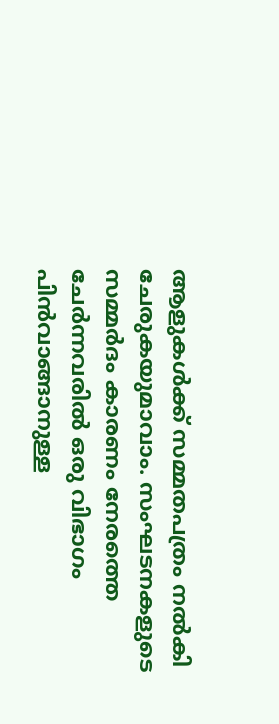ആളുകൾക്ക് സമ്മതപത്രം നൽകി ചേരുകയുമാവാം. സംഘടനകളുടെ സമ്മർദം കാരണം നേരത്തെ ചേർന്നവരിൽ ഒരു വിഭാഗം പിൻവാങ്ങാനുള്ള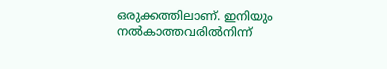ഒരുക്കത്തിലാണ്. ഇനിയും നൽകാത്തവരിൽനിന്ന്‌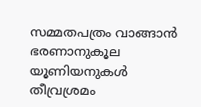സമ്മതപത്രം വാങ്ങാൻ ഭരണാനുകൂല യൂണിയനുകൾ തീവ്രശ്രമം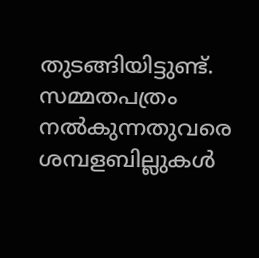തുടങ്ങിയിട്ടുണ്ട്. സമ്മതപത്രം നൽകുന്നതുവരെ ശമ്പളബില്ലുകൾ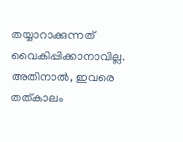തയ്യാറാക്കുന്നത് വൈകിപ്പിക്കാനാവില്ല. അതിനാൽ, ഇവരെ തത്കാലം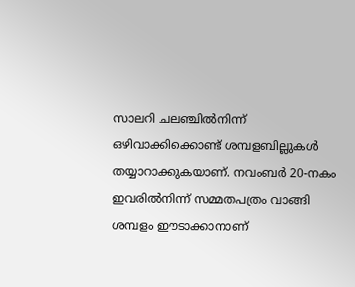സാലറി ചലഞ്ചിൽനിന്ന് ഒഴിവാക്കിക്കൊണ്ട് ശമ്പളബില്ലുകൾ തയ്യാറാക്കുകയാണ്. നവംബർ 20-നകം ഇവരിൽനിന്ന് സമ്മതപത്രം വാങ്ങി ശമ്പളം ഈടാക്കാനാണ്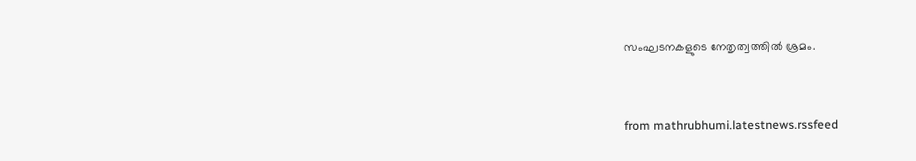സംഘടനകളുടെ നേതൃത്വത്തിൽ ശ്രമം.


from mathrubhumi.latestnews.rssfeed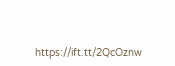https://ift.tt/2QcOznw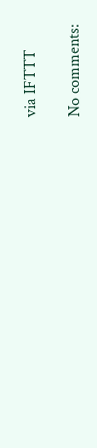via IFTTT

No comments: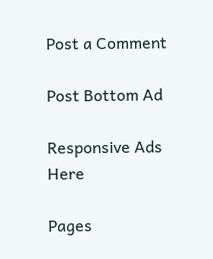Post a Comment

Post Bottom Ad

Responsive Ads Here

Pages